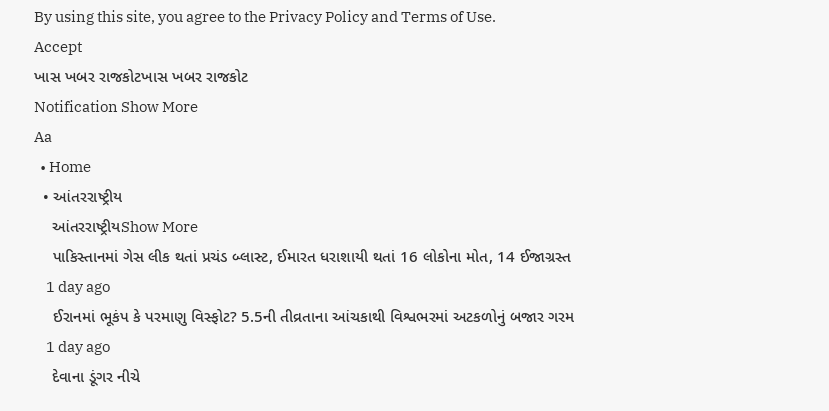By using this site, you agree to the Privacy Policy and Terms of Use.
Accept
ખાસ ખબર રાજકોટખાસ ખબર રાજકોટ
Notification Show More
Aa
  • Home
  • આંતરરાષ્ટ્રીય
    આંતરરાષ્ટ્રીયShow More
    પાકિસ્તાનમાં ગેસ લીક થતાં પ્રચંડ બ્લાસ્ટ, ઈમારત ધરાશાયી થતાં 16 લોકોના મોત, 14 ઈજાગ્રસ્ત
    1 day ago
    ઈરાનમાં ભૂકંપ કે પરમાણુ વિસ્ફોટ? 5.5ની તીવ્રતાના આંચકાથી વિશ્વભરમાં અટકળોનું બજાર ગરમ
    1 day ago
    દેવાના ડૂંગર નીચે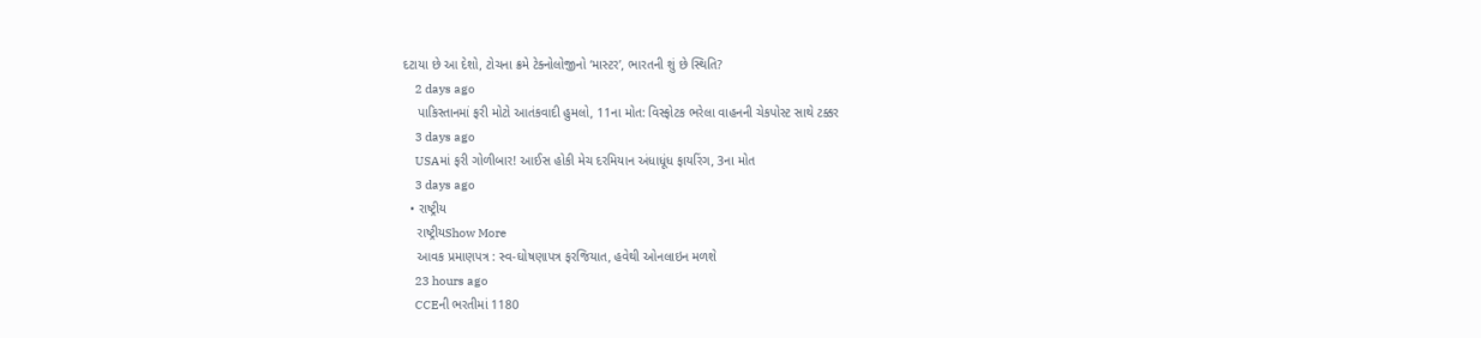દટાયા છે આ દેશો, ટોચના ક્રમે ટેક્નોલોજીનો ‘માસ્ટર’, ભારતની શું છે સ્થિતિ?
    2 days ago
    પાકિસ્તાનમાં ફરી મોટો આતંકવાદી હુમલો, 11ના મોત: વિસ્ફોટક ભરેલા વાહનની ચેકપોસ્ટ સાથે ટક્કર
    3 days ago
    USAમાં ફરી ગોળીબાર! આઈસ હોકી મેચ દરમિયાન અંધાધૂંધ ફાયરિંગ, 3ના મોત
    3 days ago
  • રાષ્ટ્રીય
    રાષ્ટ્રીયShow More
    આવક પ્રમાણપત્ર : સ્વ-ઘોષણાપત્ર ફરજિયાત, હવેથી ઓનલાઇન મળશે
    23 hours ago
    CCEની ભરતીમાં 1180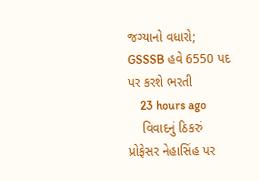જગ્યાનો વધારો; GSSSB હવે 6550 પદ પર કરશે ભરતી
    23 hours ago
    વિવાદનું ઠિકરું પ્રોફેસર નેહાસિંહ પર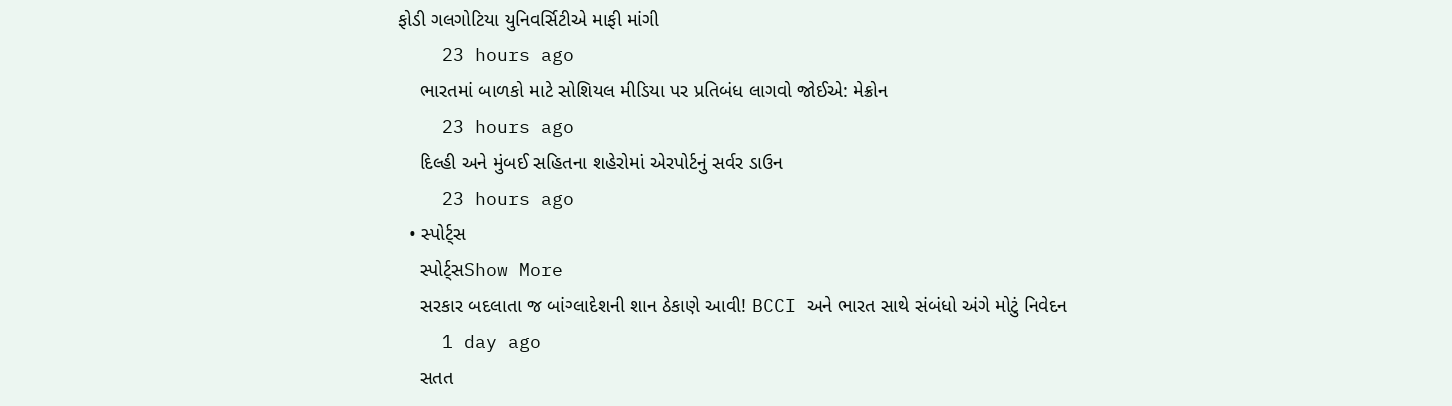ફોડી ગલગોટિયા યુનિવર્સિટીએ માફી માંગી
    23 hours ago
    ભારતમાં બાળકો માટે સોશિયલ મીડિયા પર પ્રતિબંધ લાગવો જોઈએ: મેક્રોન
    23 hours ago
    દિલ્હી અને મુંબઈ સહિતના શહેરોમાં એરપોર્ટનું સર્વર ડાઉન
    23 hours ago
  • સ્પોર્ટ્સ
    સ્પોર્ટ્સShow More
    સરકાર બદલાતા જ બાંગ્લાદેશની શાન ઠેકાણે આવી! BCCI અને ભારત સાથે સંબંધો અંગે મોટું નિવેદન
    1 day ago
    સતત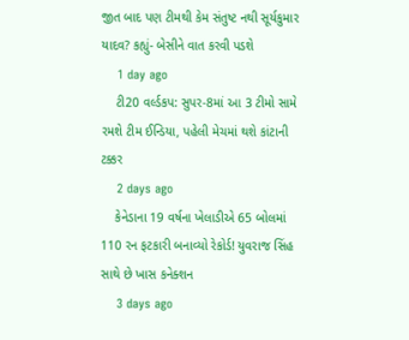જીત બાદ પણ ટીમથી કેમ સંતુષ્ટ નથી સૂર્યકુમાર યાદવ? કહ્યું- બેસીને વાત કરવી પડશે
    1 day ago
    ટી20 વર્લ્ડકપ: સુપર-8માં આ 3 ટીમો સામે રમશે ટીમ ઈન્ડિયા, પહેલી મેચમાં થશે કાંટાની ટક્કર
    2 days ago
    કેનેડાના 19 વર્ષના ખેલાડીએ 65 બોલમાં 110 રન ફટકારી બનાવ્યો રેકોર્ડ! યુવરાજ સિંહ સાથે છે ખાસ કનેક્શન
    3 days ago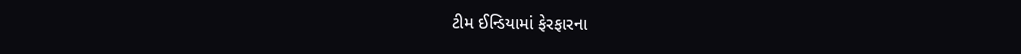ટીમ ઈન્ડિયામાં ફેરફારના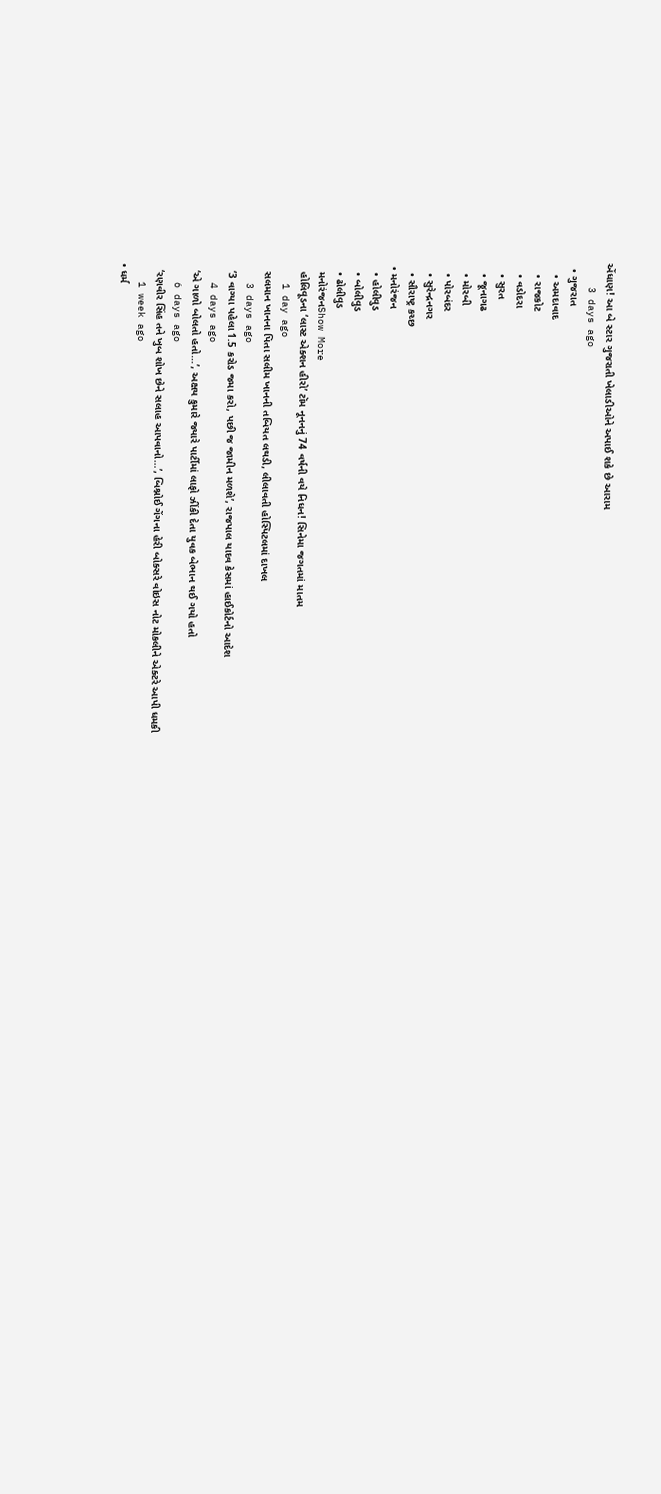એંધાણ! આ બે સ્ટાર ગુજરાતી ખેલાડીઓને અપાઈ શકે છે આરામ
    3 days ago
  • ગુજરાત
    • અમદાવાદ
    • રાજકોટ
    • વડોદરા
    • સુરત
    • જૂનાગઢ
    • મોરબી
    • પોરબંદર
    • સુરેન્દ્રનગર
    • સૌરાષ્ટ્ર કચ્છ
  • મનોરંજન
    • હોલીવુડ
    • બોલીવુડ
    • ઢોલીવુડ
    મનોરંજનShow More
    હોલિવૂડના ‘લાસ્ટ એક્શન હીરો’ ટૉમ નૂનનનું 74 વર્ષની વયે નિધન! સિનેમા જગતમાં માતમ
    1 day ago
    સલમાન ખાનના પિતા સલીમ ખાનની તબિયત લથડી, લીલાવતી હોસ્પિટલમાં દાખલ
    3 days ago
    ‘3 વાગ્યા પહેલા 1.5 કરોડ જમા કરો, પછી જ જામીન મળશે’, રાજપાલ યાદવ કેસમાં હાઈકોર્ટનો આદેશ
    4 days ago
    ‘એ ગાળો બોલતો હતો…’, અક્ષય કુમારે જ્યારે પાર્ટીમાં લાફો ઝીંકી દેતા યુવક બેભાન થઈ ગયો હતો
    6 days ago
    ‘રણવીર સિંહ તને ખુબ શોખ છેને સલાહ આપવાનો…’, બિશ્નોઈ ગેંગના હેરી બોક્સરે વોઇસ નોટ મોકલીને એક્ટરે આપી ધમકી
    1 week ago
  • ધર્મ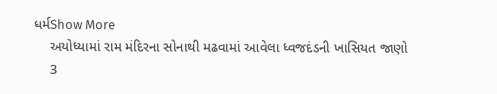ધર્મShow More
    અયોધ્યામાં રામ મંદિરના સોનાથી મઢવામાં આવેલા ધ્વજદંડની ખાસિયત જાણો
    3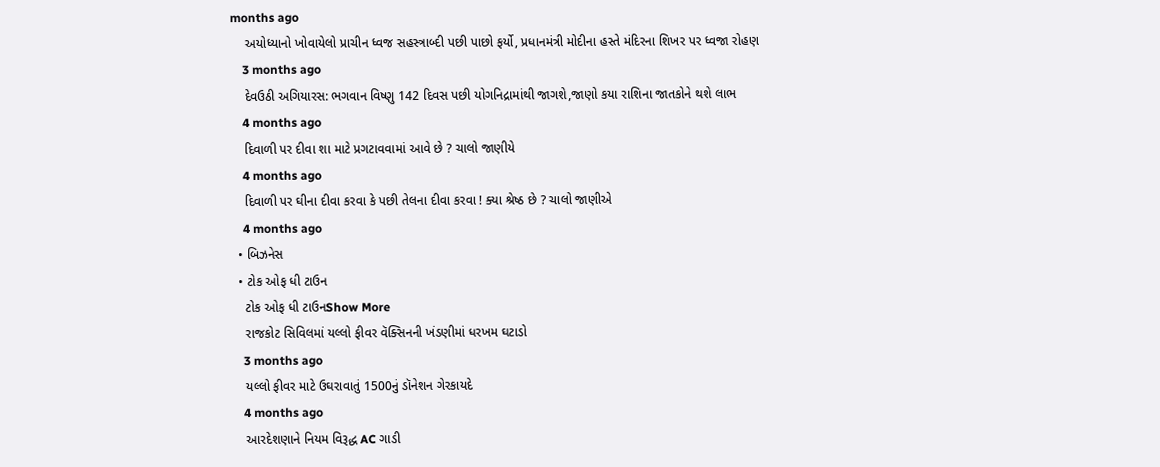months ago
    અયોધ્યાનો ખોવાયેલો પ્રાચીન ધ્વજ સહસ્ત્રાબ્દી પછી પાછો ફર્યો, પ્રધાનમંત્રી મોદીના હસ્તે મંદિરના શિખર પર ધ્વજા રોહણ
    3 months ago
    દેવઉઠી અગિયારસ: ભગવાન વિષ્ણુ 142 દિવસ પછી યોગનિદ્રામાંથી જાગશે,જાણો કયા રાશિના જાતકોને થશે લાભ
    4 months ago
    દિવાળી પર દીવા શા માટે પ્રગટાવવામાં આવે છે ? ચાલો જાણીયે
    4 months ago
    દિવાળી પર ઘીના દીવા કરવા કે પછી તેલના દીવા કરવા ! ક્યા શ્રેષ્ઠ છે ? ચાલો જાણીએ
    4 months ago
  • બિઝનેસ
  • ટોક ઓફ ધી ટાઉન
    ટોક ઓફ ધી ટાઉનShow More
    રાજકોટ સિવિલમાં યલ્લો ફીવર વૅક્સિનની ખંડણીમાં ધરખમ ઘટાડો
    3 months ago
    યલ્લો ફીવર માટે ઉઘરાવાતું 1500નું ડૉનેશન ગેરકાયદે
    4 months ago
    આરદેશણાને નિયમ વિરૂદ્ધ AC ગાડી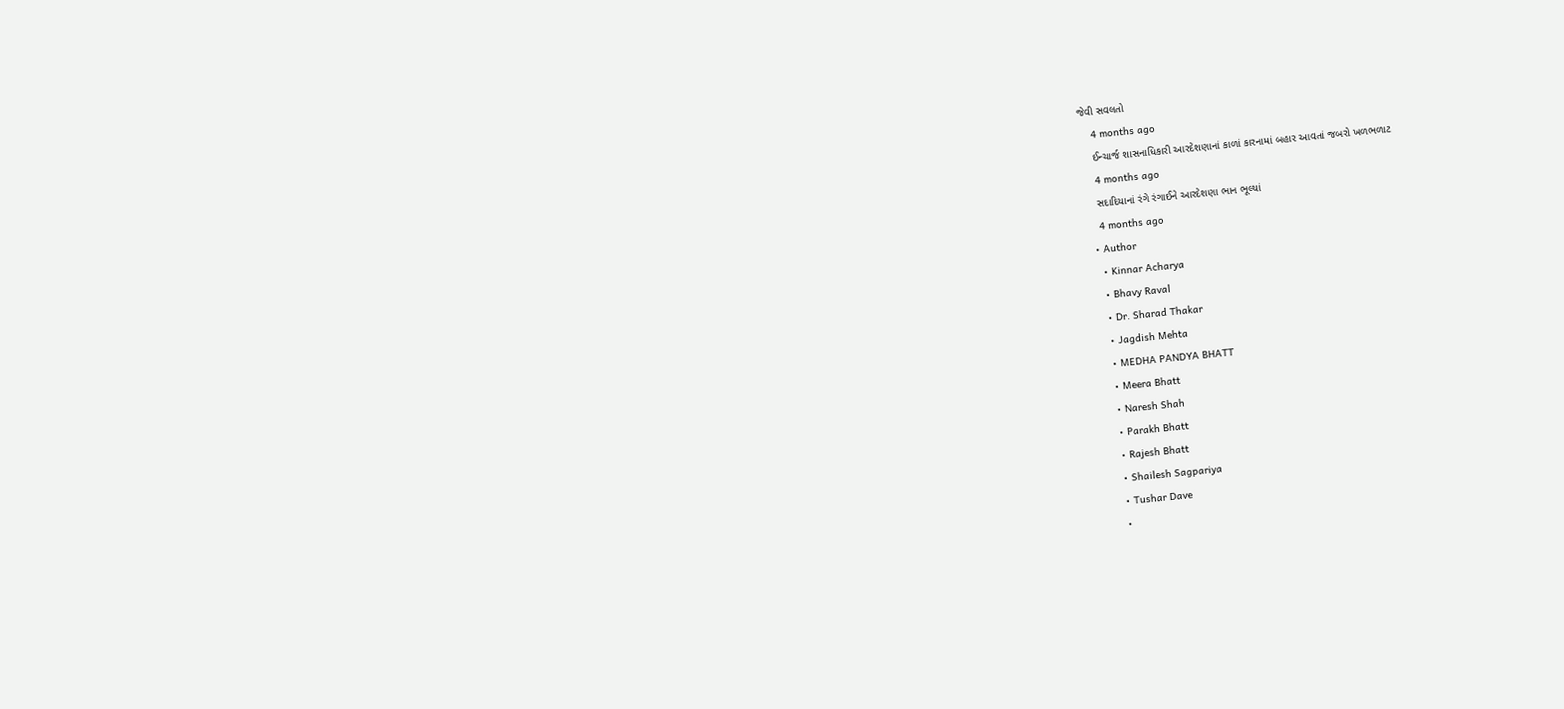જેવી સવલતો
    4 months ago
    ઈન્ચાર્જ શાસનાધિકારી આરદેશણાનાં કાળાં કારનામાં બહાર આવતાં જબરો ખળભળાટ
    4 months ago
    સદાદિયાનાં રંગે રંગાઈને આરદેશણા ભાન ભૂલ્યાં
    4 months ago
  • Author
    • Kinnar Acharya
    • Bhavy Raval
    • Dr. Sharad Thakar
    • Jagdish Mehta
    • MEDHA PANDYA BHATT
    • Meera Bhatt
    • Naresh Shah
    • Parakh Bhatt
    • Rajesh Bhatt
    • Shailesh Sagpariya
    • Tushar Dave
    •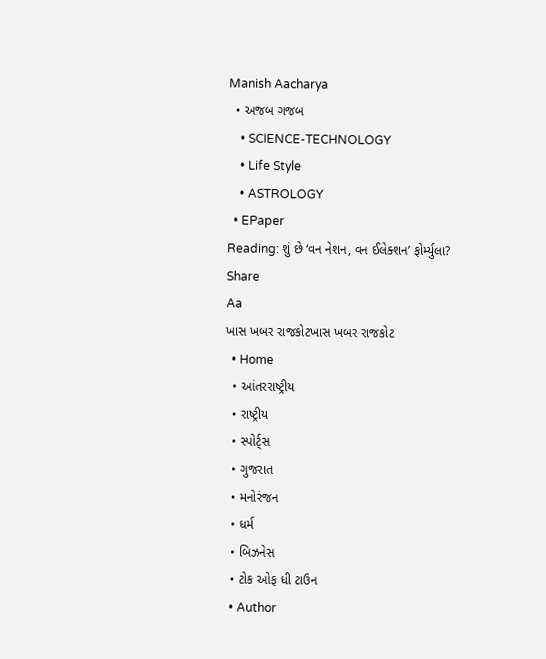Manish Aacharya
  • અજબ ગજબ
    • SCIENCE-TECHNOLOGY
    • Life Style
    • ASTROLOGY
  • EPaper
Reading: શું છે ‘વન નેશન, વન ઈલેક્શન’ ફોર્મ્યુલા?
Share
Aa
ખાસ ખબર રાજકોટખાસ ખબર રાજકોટ
  • Home
  • આંતરરાષ્ટ્રીય
  • રાષ્ટ્રીય
  • સ્પોર્ટ્સ
  • ગુજરાત
  • મનોરંજન
  • ધર્મ
  • બિઝનેસ
  • ટોક ઓફ ધી ટાઉન
  • Author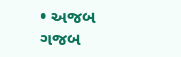• અજબ ગજબ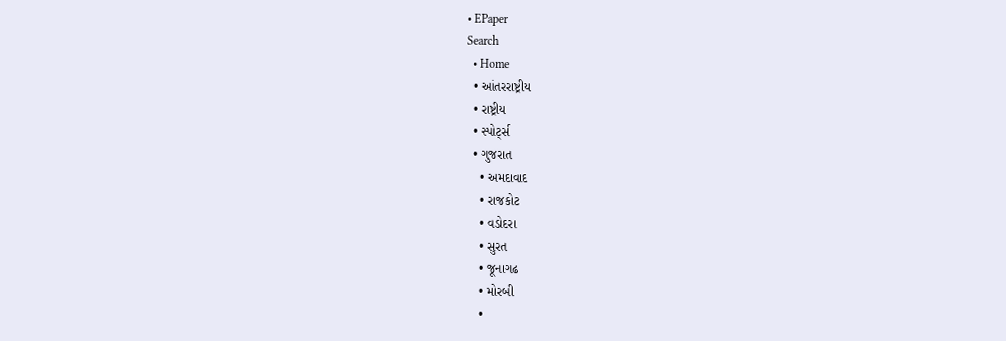• EPaper
Search
  • Home
  • આંતરરાષ્ટ્રીય
  • રાષ્ટ્રીય
  • સ્પોર્ટ્સ
  • ગુજરાત
    • અમદાવાદ
    • રાજકોટ
    • વડોદરા
    • સુરત
    • જૂનાગઢ
    • મોરબી
    •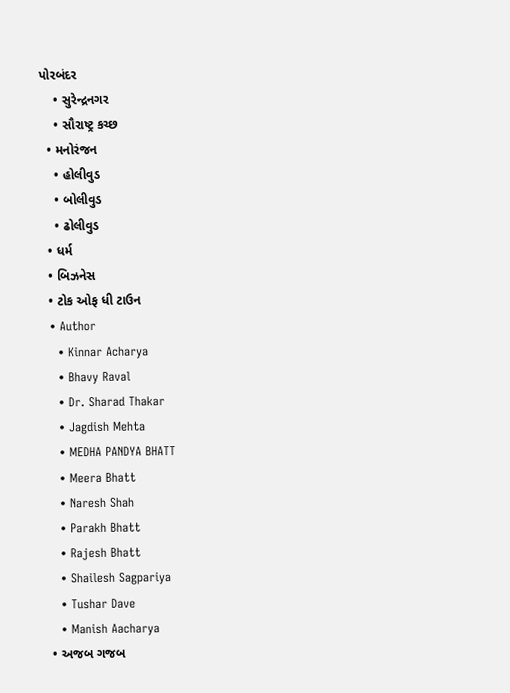પોરબંદર
    • સુરેન્દ્રનગર
    • સૌરાષ્ટ્ર કચ્છ
  • મનોરંજન
    • હોલીવુડ
    • બોલીવુડ
    • ઢોલીવુડ
  • ધર્મ
  • બિઝનેસ
  • ટોક ઓફ ધી ટાઉન
  • Author
    • Kinnar Acharya
    • Bhavy Raval
    • Dr. Sharad Thakar
    • Jagdish Mehta
    • MEDHA PANDYA BHATT
    • Meera Bhatt
    • Naresh Shah
    • Parakh Bhatt
    • Rajesh Bhatt
    • Shailesh Sagpariya
    • Tushar Dave
    • Manish Aacharya
  • અજબ ગજબ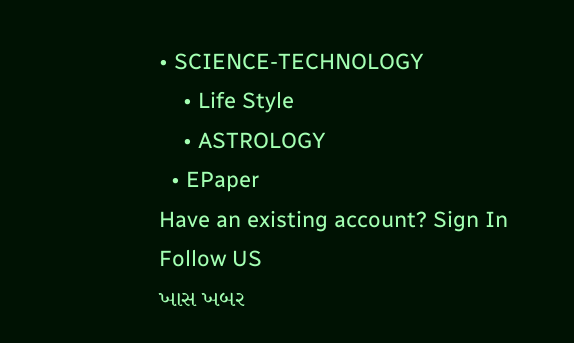• SCIENCE-TECHNOLOGY
    • Life Style
    • ASTROLOGY
  • EPaper
Have an existing account? Sign In
Follow US
ખાસ ખબર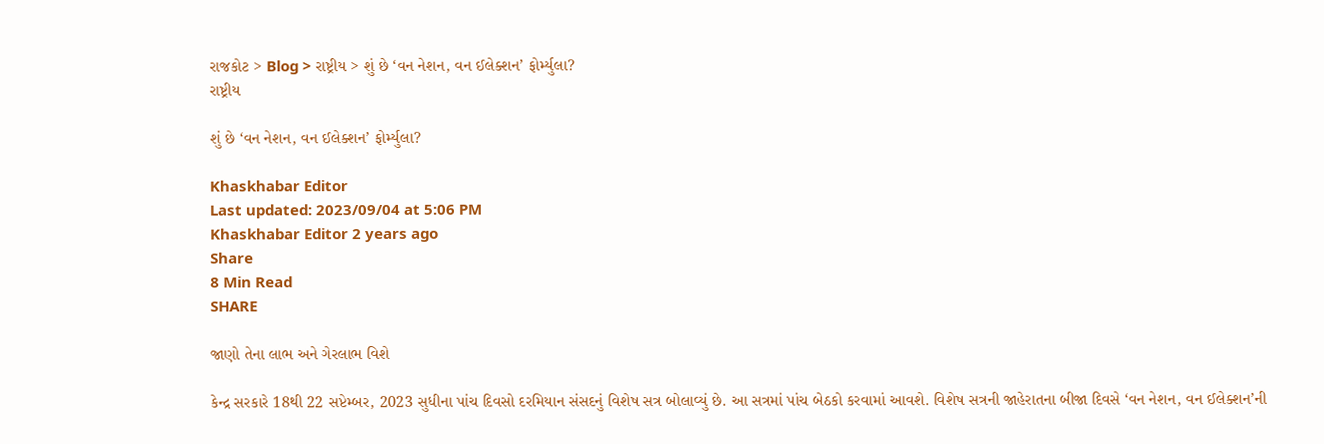રાજકોટ > Blog > રાષ્ટ્રીય > શું છે ‘વન નેશન, વન ઈલેક્શન’ ફોર્મ્યુલા?
રાષ્ટ્રીય

શું છે ‘વન નેશન, વન ઈલેક્શન’ ફોર્મ્યુલા?

Khaskhabar Editor
Last updated: 2023/09/04 at 5:06 PM
Khaskhabar Editor 2 years ago
Share
8 Min Read
SHARE

જાણો તેના લાભ અને ગેરલાભ વિશે

કેન્દ્ર સરકારે 18થી 22 સપ્ટેમ્બર, 2023 સુધીના પાંચ દિવસો દરમિયાન સંસદનું વિશેષ સત્ર બોલાવ્યું છે. આ સત્રમાં પાંચ બેઠકો કરવામાં આવશે. વિશેષ સત્રની જાહેરાતના બીજા દિવસે ‘વન નેશન, વન ઈલેક્શન’ની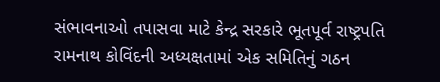સંભાવનાઓ તપાસવા માટે કેન્દ્ર સરકારે ભૂતપૂર્વ રાષ્ટ્રપતિ રામનાથ કોવિંદની અધ્યક્ષતામાં એક સમિતિનું ગઠન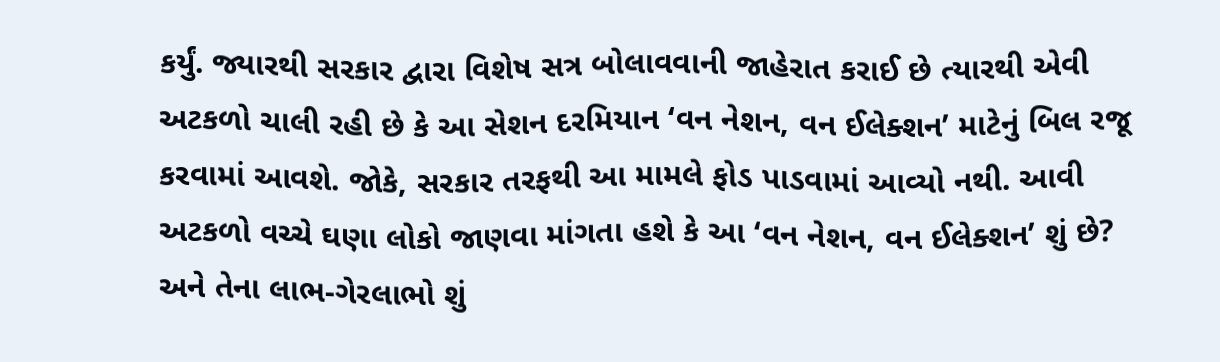કર્યું. જ્યારથી સરકાર દ્વારા વિશેષ સત્ર બોલાવવાની જાહેરાત કરાઈ છે ત્યારથી એવી અટકળો ચાલી રહી છે કે આ સેશન દરમિયાન ‘વન નેશન, વન ઈલેક્શન’ માટેનું બિલ રજૂ કરવામાં આવશે. જોકે, સરકાર તરફથી આ મામલે ફોડ પાડવામાં આવ્યો નથી. આવી અટકળો વચ્ચે ઘણા લોકો જાણવા માંગતા હશે કે આ ‘વન નેશન, વન ઈલેક્શન’ શું છે? અને તેના લાભ-ગેરલાભો શું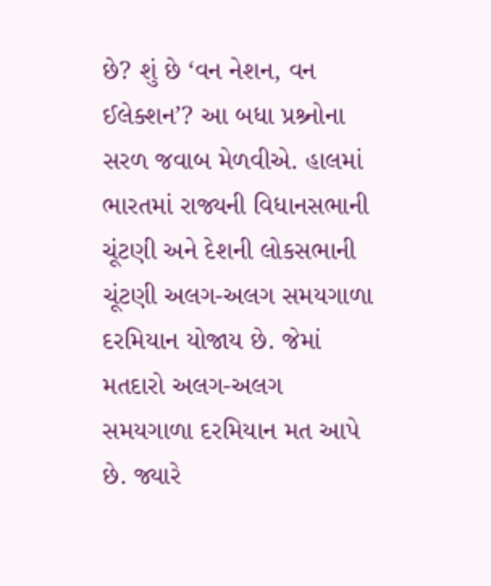છે? શું છે ‘વન નેશન, વન ઈલેક્શન’? આ બધા પ્રશ્ર્નોના સરળ જવાબ મેળવીએ. હાલમાં ભારતમાં રાજ્યની વિધાનસભાની ચૂંટણી અને દેશની લોકસભાની ચૂંટણી અલગ-અલગ સમયગાળા દરમિયાન યોજાય છે. જેમાં મતદારો અલગ-અલગ સમયગાળા દરમિયાન મત આપે છે. જ્યારે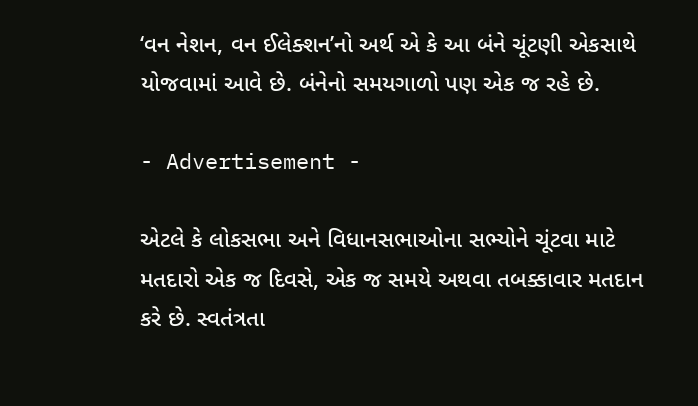‘વન નેશન, વન ઈલેક્શન’નો અર્થ એ કે આ બંને ચૂંટણી એકસાથે યોજવામાં આવે છે. બંનેનો સમયગાળો પણ એક જ રહે છે.

- Advertisement -

એટલે કે લોકસભા અને વિધાનસભાઓના સભ્યોને ચૂંટવા માટે મતદારો એક જ દિવસે, એક જ સમયે અથવા તબક્કાવાર મતદાન કરે છે. સ્વતંત્રતા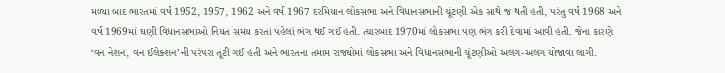મળ્યા બાદ ભારતમાં વર્ષ 1952, 1957, 1962 અને વર્ષ 1967 દરમિયાન લોકસભા અને વિધાનસભાની ચૂંટણી એક સાથે જ થતી હતી, પરંતુ વર્ષ 1968 અને વર્ષ 1969માં ઘણી વિધાનસભાઓ નિયત સમય કરતાં પહેલાં ભંગ થઈ ગઈ હતી. ત્યારબાદ 1970માં લોકસભા પણ ભંગ કરી દેવામાં આવી હતી. જેના કારણે ‘વન નેશન, વન ઈલેક્શન’ની પરંપરા તૂટી ગઈ હતી અને ભારતના તમામ રાજ્યોમાં લોકસભા અને વિધાનસભાની ચૂંટણીઓ અલગ-અલગ યોજાવા લાગી.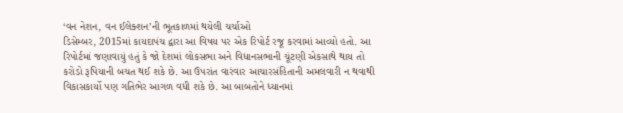‘વન નેશન, વન ઈલેક્શન’ની ભૂતકાળમાં થયેલી ચર્ચાઓ
ડિસેમ્બર, 2015માં કાયદાપંચ દ્વારા આ વિષય પર એક રિપોર્ટ રજૂ કરવામાં આવ્યો હતો. આ રિપોર્ટમાં જણાવાયું હતું કે જો દેશમાં લોકસભા અને વિધાનસભાની ચૂંટણી એકસાથે થાય તો કરોડો રૂપિયાની બચત થઈ શકે છે. આ ઉપરાંત વારંવાર આચારસંહિતાની અમલવારી ન થવાથી વિકાસકાર્યો પણ ગતિભેર આગળ વધી શકે છે. આ બાબતોને ધ્યાનમાં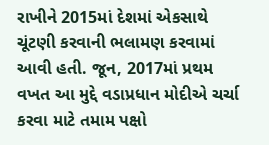રાખીને 2015માં દેશમાં એકસાથે ચૂંટણી કરવાની ભલામણ કરવામાં આવી હતી. જૂન, 2017માં પ્રથમ વખત આ મુદ્દે વડાપ્રધાન મોદીએ ચર્ચા કરવા માટે તમામ પક્ષો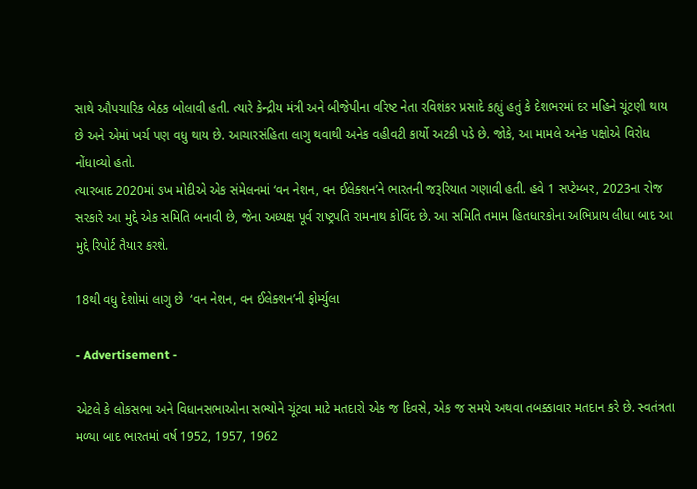સાથે ઔપચારિક બેઠક બોલાવી હતી. ત્યારે કેન્દ્રીય મંત્રી અને બીજેપીના વરિષ્ટ નેતા રવિશંકર પ્રસાદે કહ્યું હતું કે દેશભરમાં દર મહિને ચૂંટણી થાય છે અને એમાં ખર્ચ પણ વધુ થાય છે. આચારસંહિતા લાગુ થવાથી અનેક વહીવટી કાર્યો અટકી પડે છે. જોકે, આ મામલે અનેક પક્ષોએ વિરોધ નોંધાવ્યો હતો.
ત્યારબાદ 2020માં ઙખ મોદીએ એક સંમેલનમાં ‘વન નેશન, વન ઈલેક્શન’ને ભારતની જરૂરિયાત ગણાવી હતી. હવે 1 સપ્ટેમ્બર, 2023ના રોજ સરકારે આ મુદ્દે એક સમિતિ બનાવી છે, જેના અધ્યક્ષ પૂર્વ રાષ્ટ્રપતિ રામનાથ કોવિંદ છે. આ સમિતિ તમામ હિતધારકોના અભિપ્રાય લીધા બાદ આ મુદ્દે રિપોર્ટ તૈયાર કરશે.

18થી વધુ દેશોમાં લાગુ છે  ‘વન નેશન, વન ઈલેક્શન’ની ફોર્મ્યુલા

- Advertisement -

એટલે કે લોકસભા અને વિધાનસભાઓના સભ્યોને ચૂંટવા માટે મતદારો એક જ દિવસે, એક જ સમયે અથવા તબક્કાવાર મતદાન કરે છે. સ્વતંત્રતા મળ્યા બાદ ભારતમાં વર્ષ 1952, 1957, 1962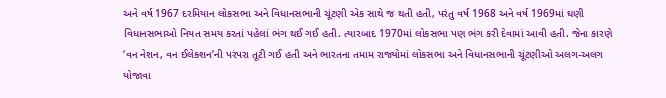અને વર્ષ 1967 દરમિયાન લોકસભા અને વિધાનસભાની ચૂંટણી એક સાથે જ થતી હતી, પરંતુ વર્ષ 1968 અને વર્ષ 1969માં ઘણી વિધાનસભાઓ નિયત સમય કરતાં પહેલાં ભંગ થઈ ગઈ હતી. ત્યારબાદ 1970માં લોકસભા પણ ભંગ કરી દેવામાં આવી હતી. જેના કારણે ‘વન નેશન, વન ઈલેક્શન’ની પરંપરા તૂટી ગઈ હતી અને ભારતના તમામ રાજ્યોમાં લોકસભા અને વિધાનસભાની ચૂંટણીઓ અલગ-અલગ યોજાવા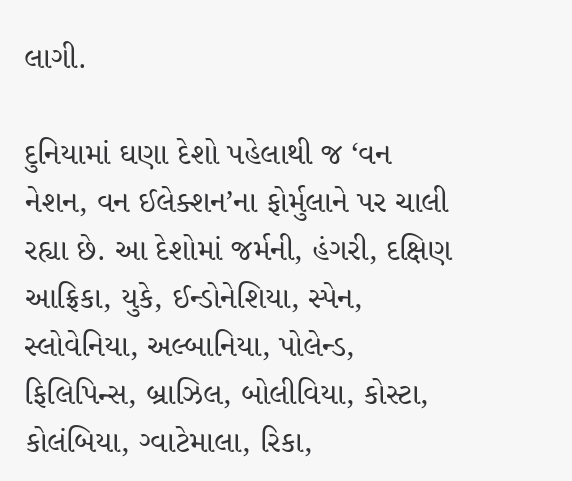લાગી.

દુનિયામાં ઘણા દેશો પહેલાથી જ ‘વન નેશન, વન ઈલેક્શન’ના ફોર્મુલાને પર ચાલી રહ્યા છે. આ દેશોમાં જર્મની, હંગરી, દક્ષિણ આફ્રિકા, યુકે, ઈન્ડોનેશિયા, સ્પેન, સ્લોવેનિયા, અલ્બાનિયા, પોલેન્ડ, ફિલિપિન્સ, બ્રાઝિલ, બોલીવિયા, કોસ્ટા, કોલંબિયા, ગ્વાટેમાલા, રિકા,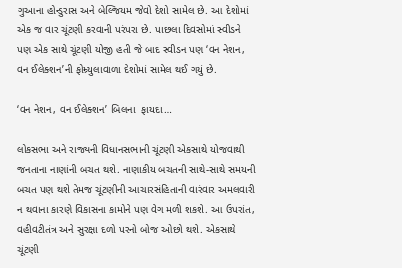ગુઆના હોન્ડુરાસ અને બેલ્જિયમ જેવો દેશો સામેલ છે. આ દેશોમાં એક જ વાર ચૂંટણી કરવાની પરંપરા છે. પાછલા દિવસોમાં સ્વીડને પણ એક સાથે ચૂંટણી યોજી હતી જે બાદ સ્વીડન પણ ‘વન નેશન, વન ઈલેક્શન’ની ફોમ્ર્યુલાવાળા દેશોમાં સામેલ થઈ ગયું છે.

‘વન નેશન, વન ઈલેક્શન’ બિલના  ફાયદા…

લોકસભા અને રાજ્યની વિધાનસભાની ચૂંટણી એકસાથે યોજવાથી જનતાના નાણાંની બચત થશે. નાણાકીય બચતની સાથે-સાથે સમયની બચત પણ થશે તેમજ ચૂંટણીની આચારસંહિતાની વારંવાર અમલવારી ન થવાના કારણે વિકાસના કામોને પણ વેગ મળી શકશે. આ ઉપરાંત, વહીવટીતંત્ર અને સુરક્ષા દળો પરનો બોજ ઓછો થશે. એકસાથે ચૂંટણી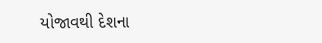યોજાવથી દેશના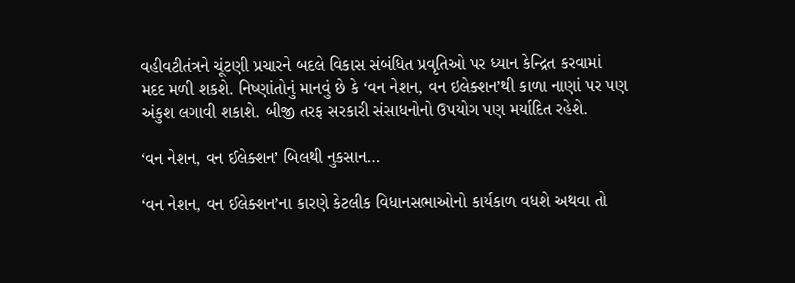વહીવટીતંત્રને ચૂંટણી પ્રચારને બદલે વિકાસ સંબંધિત પ્રવૃતિઓ પર ધ્યાન કેન્દ્રિત કરવામાં મદદ મળી શકશે. નિષ્ણાંતોનું માનવું છે કે ‘વન નેશન, વન ઇલેક્શન’થી કાળા નાણાં પર પણ અંકુશ લગાવી શકાશે. બીજી તરફ સરકારી સંસાધનોનો ઉપયોગ પણ મર્યાદિત રહેશે.

‘વન નેશન, વન ઈલેક્શન’ બિલથી નુકસાન…

‘વન નેશન, વન ઈલેક્શન’ના કારણે કેટલીક વિધાનસભાઓનો કાર્યકાળ વધશે અથવા તો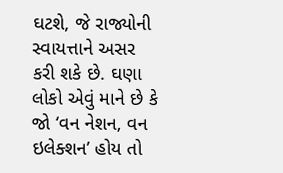ઘટશે, જે રાજ્યોની સ્વાયત્તાને અસર કરી શકે છે. ઘણા લોકો એવું માને છે કે જો ‘વન નેશન, વન ઇલેક્શન’ હોય તો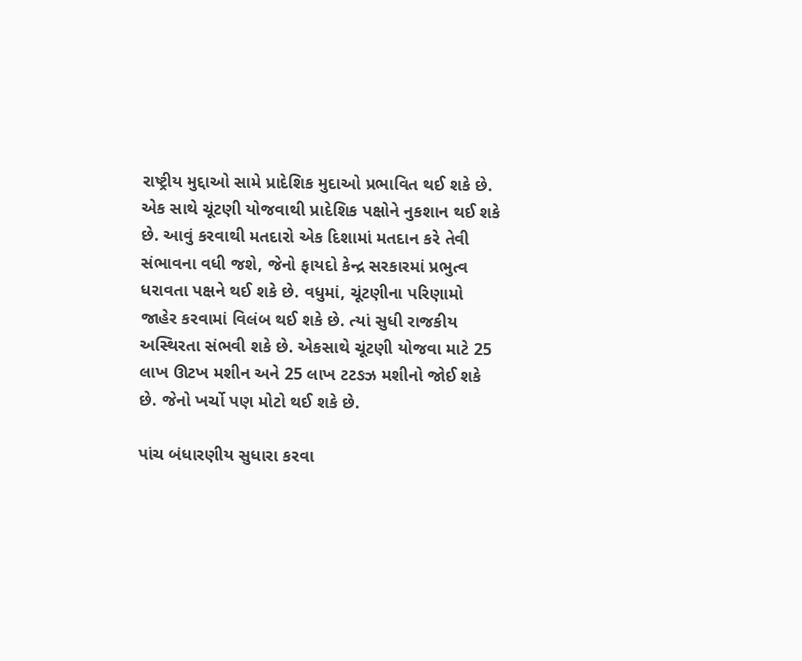રાષ્ટ્રીય મુદ્દાઓ સામે પ્રાદેશિક મુદાઓ પ્રભાવિત થઈ શકે છે. એક સાથે ચૂંટણી યોજવાથી પ્રાદેશિક પક્ષોને નુકશાન થઈ શકે છે. આવું કરવાથી મતદારો એક દિશામાં મતદાન કરે તેવી સંભાવના વધી જશે, જેનો ફાયદો કેન્દ્ર સરકારમાં પ્રભુત્વ ધરાવતા પક્ષને થઈ શકે છે. વધુમાં, ચૂંટણીના પરિણામો જાહેર કરવામાં વિલંબ થઈ શકે છે. ત્યાં સુધી રાજકીય અસ્થિરતા સંભવી શકે છે. એકસાથે ચૂંટણી યોજવા માટે 25 લાખ ઊટખ મશીન અને 25 લાખ ટટઙઝ મશીનો જોઈ શકે છે. જેનો ખર્ચો પણ મોટો થઈ શકે છે.

પાંચ બંધારણીય સુધારા કરવા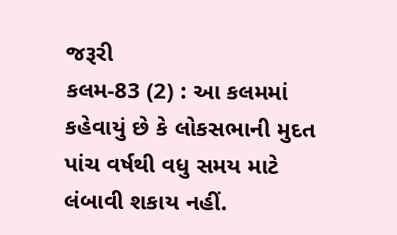જરૂરી
કલમ-83 (2) : આ કલમમાં કહેવાયું છે કે લોકસભાની મુદત પાંચ વર્ષથી વધુ સમય માટે લંબાવી શકાય નહીં.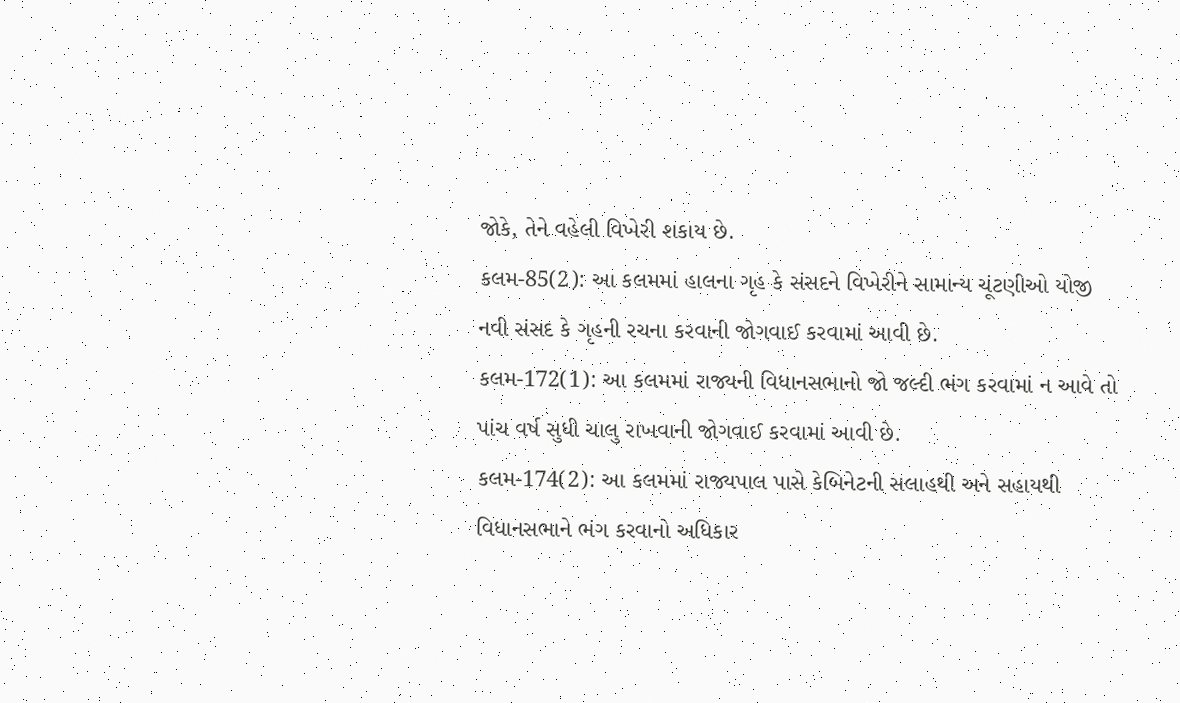જોકે, તેને વહેલી વિખેરી શકાય છે.
કલમ-85(2): આ કલમમાં હાલના ગૃહ કે સંસદને વિખેરીને સામાન્ય ચૂંટણીઓ યોજી નવી સંસદ કે ગૃહની રચના કરવાની જોગવાઈ કરવામાં આવી છે.
કલમ-172(1): આ કલમમાં રાજ્યની વિધાનસભાનો જો જલ્દી ભંગ કરવામાં ન આવે તો પાંચ વર્ષ સુધી ચાલુ રાખવાની જોગવાઈ કરવામાં આવી છે.
કલમ-174(2): આ કલમમાં રાજ્યપાલ પાસે કેબિનેટની સલાહથી અને સહાયથી વિધાનસભાને ભંગ કરવાનો અધિકાર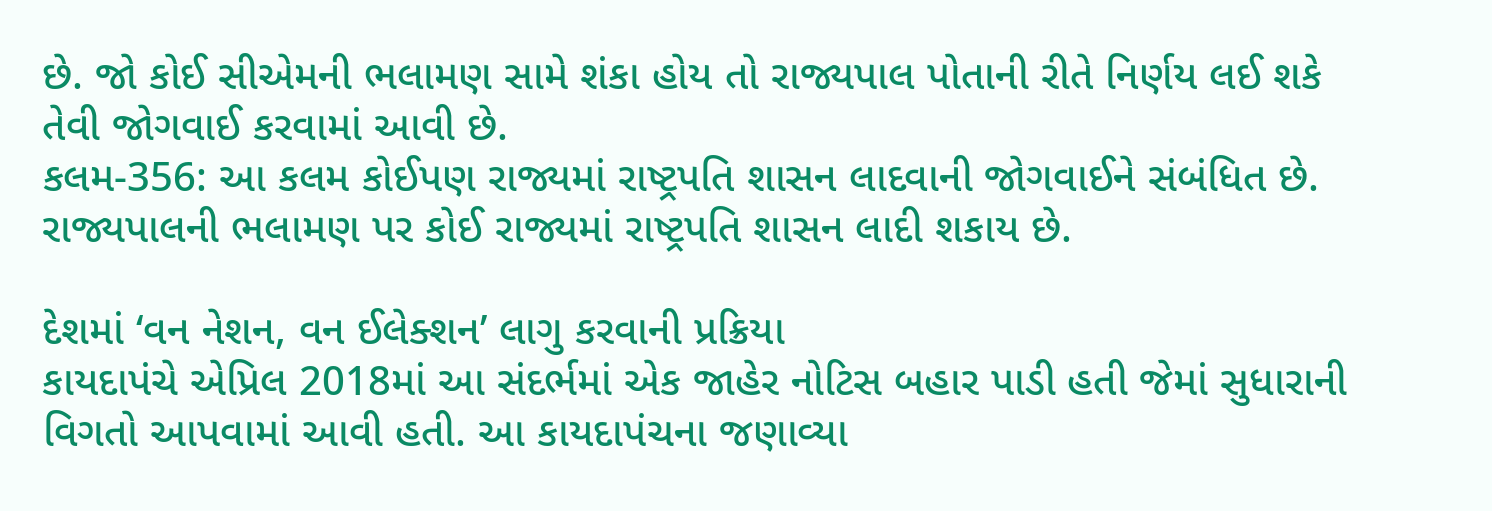છે. જો કોઈ સીએમની ભલામણ સામે શંકા હોય તો રાજ્યપાલ પોતાની રીતે નિર્ણય લઈ શકે તેવી જોગવાઈ કરવામાં આવી છે.
કલમ-356: આ કલમ કોઈપણ રાજ્યમાં રાષ્ટ્રપતિ શાસન લાદવાની જોગવાઈને સંબંધિત છે. રાજ્યપાલની ભલામણ પર કોઈ રાજ્યમાં રાષ્ટ્રપતિ શાસન લાદી શકાય છે.

દેશમાં ‘વન નેશન, વન ઈલેક્શન’ લાગુ કરવાની પ્રક્રિયા
કાયદાપંચે એપ્રિલ 2018માં આ સંદર્ભમાં એક જાહેર નોટિસ બહાર પાડી હતી જેમાં સુધારાની વિગતો આપવામાં આવી હતી. આ કાયદાપંચના જણાવ્યા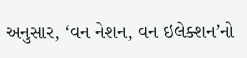અનુસાર, ‘વન નેશન, વન ઇલેક્શન’નો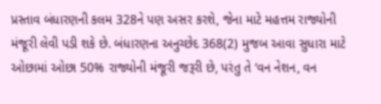પ્રસ્તાવ બંધારણની કલમ 328ને પણ અસર કરશે, જેના માટે મહત્તમ રાજ્યોની મંજૂરી લેવી પડી શકે છે. બંધારણના અનુચ્છેદ 368(2) મુજબ આવા સુધારા માટે ઓછામાં ઓછા 50% રાજ્યોની મંજૂરી જરૂરી છે, પરંતુ તે ‘વન નેશન, વન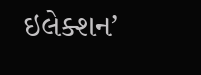ઇલેક્શન’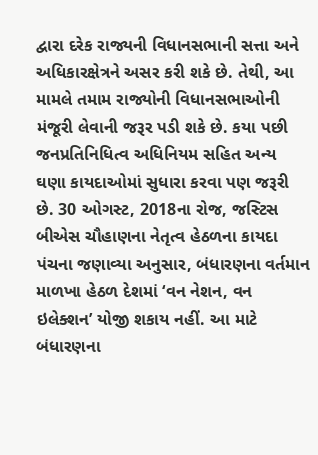દ્વારા દરેક રાજ્યની વિધાનસભાની સત્તા અને અધિકારક્ષેત્રને અસર કરી શકે છે. તેથી, આ મામલે તમામ રાજ્યોની વિધાનસભાઓની મંજૂરી લેવાની જરૂર પડી શકે છે. કયા પછી જનપ્રતિનિધિત્વ અધિનિયમ સહિત અન્ય ઘણા કાયદાઓમાં સુધારા કરવા પણ જરૂરી છે. 30 ઓગસ્ટ, 2018ના રોજ, જસ્ટિસ બીએસ ચૌહાણના નેતૃત્વ હેઠળના કાયદા પંચના જણાવ્યા અનુસાર, બંધારણના વર્તમાન માળખા હેઠળ દેશમાં ‘વન નેશન, વન ઇલેક્શન’ યોજી શકાય નહીં. આ માટે બંધારણના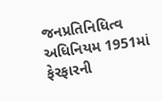જનપ્રતિનિધિત્વ અધિનિયમ 1951માં ફેરફારની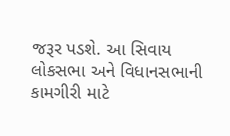જરૂર પડશે. આ સિવાય લોકસભા અને વિધાનસભાની કામગીરી માટે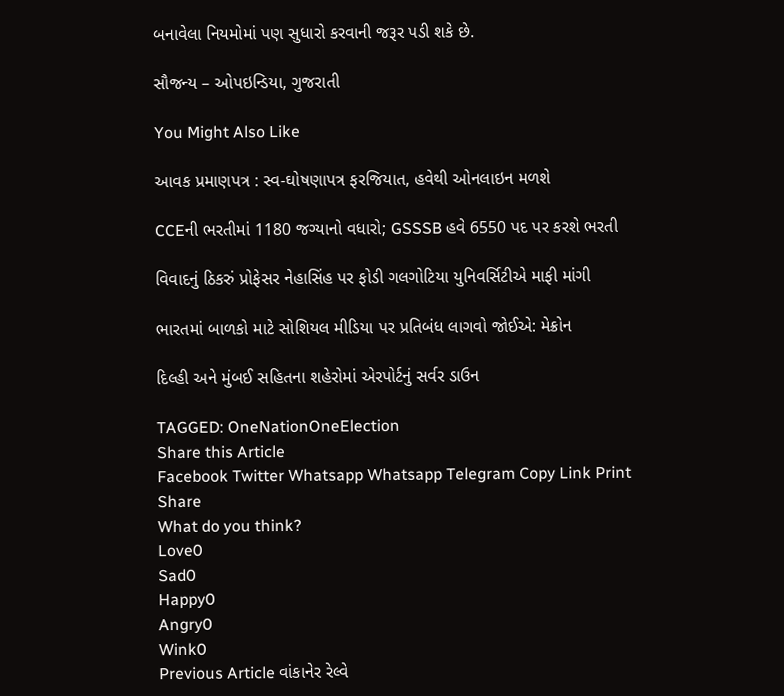બનાવેલા નિયમોમાં પણ સુધારો કરવાની જરૂર પડી શકે છે.

સૌજન્ય – ઓપઇન્ડિયા, ગુજરાતી

You Might Also Like

આવક પ્રમાણપત્ર : સ્વ-ઘોષણાપત્ર ફરજિયાત, હવેથી ઓનલાઇન મળશે

CCEની ભરતીમાં 1180 જગ્યાનો વધારો; GSSSB હવે 6550 પદ પર કરશે ભરતી

વિવાદનું ઠિકરું પ્રોફેસર નેહાસિંહ પર ફોડી ગલગોટિયા યુનિવર્સિટીએ માફી માંગી

ભારતમાં બાળકો માટે સોશિયલ મીડિયા પર પ્રતિબંધ લાગવો જોઈએ: મેક્રોન

દિલ્હી અને મુંબઈ સહિતના શહેરોમાં એરપોર્ટનું સર્વર ડાઉન

TAGGED: OneNationOneElection
Share this Article
Facebook Twitter Whatsapp Whatsapp Telegram Copy Link Print
Share
What do you think?
Love0
Sad0
Happy0
Angry0
Wink0
Previous Article વાંકાનેર રેલ્વે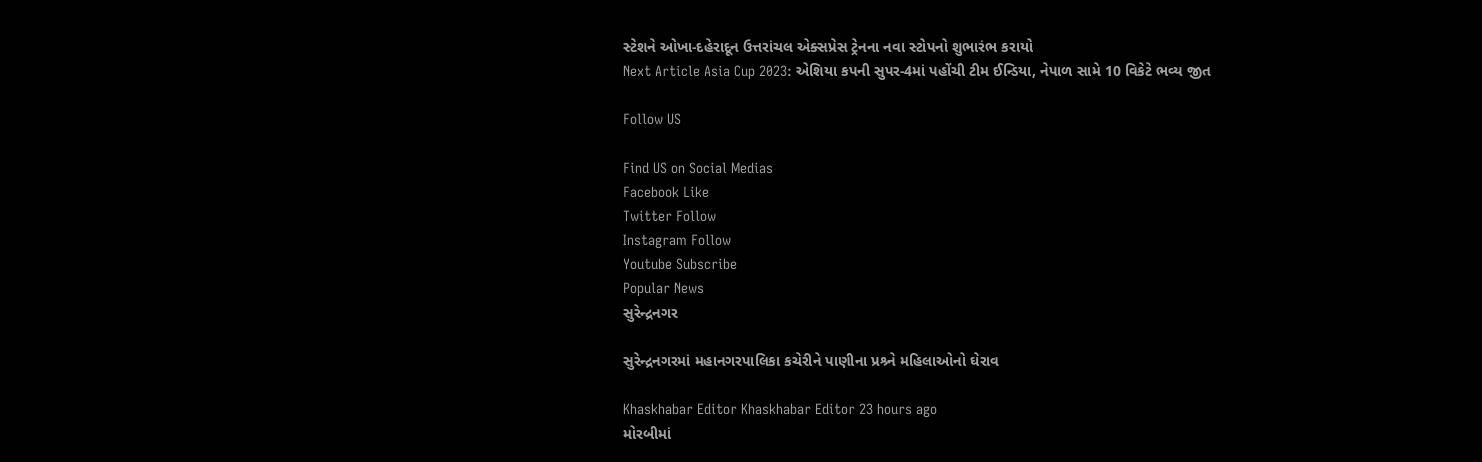સ્ટેશને ઓખા-દહેરાદૂન ઉત્તરાંચલ એક્સપ્રેસ ટ્રેનના નવા સ્ટોપનો શુભારંભ કરાયો
Next Article Asia Cup 2023: એશિયા કપની સુપર-4માં પહોંચી ટીમ ઈન્ડિયા, નેપાળ સામે 10 વિકેટે ભવ્ય જીત

Follow US

Find US on Social Medias
Facebook Like
Twitter Follow
Instagram Follow
Youtube Subscribe
Popular News
સુરેન્દ્રનગર

સુરેન્દ્રનગરમાં મહાનગરપાલિકા કચેરીને પાણીના પ્રશ્ર્ને મહિલાઓનો ઘેરાવ

Khaskhabar Editor Khaskhabar Editor 23 hours ago
મોરબીમાં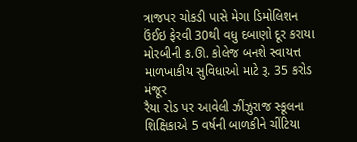ત્રાજપર ચોકડી પાસે મેગા ડિમોલિશન ઉંઈઇ ફેરવી 30થી વધુ દબાણો દૂર કરાયા
મોરબીની ક.ઊ. કોલેજ બનશે સ્વાયત્ત માળખાકીય સુવિધાઓ માટે રૂ. 35 કરોડ મંજૂર
રૈયા રોડ પર આવેલી ઝીંઝુરાજ સ્કૂલના શિક્ષિકાએ 5 વર્ષની બાળકીને ચીંટિયા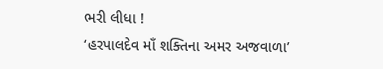ભરી લીધા !
‘હરપાલદેવ માઁ શક્તિના અમર અજવાળા’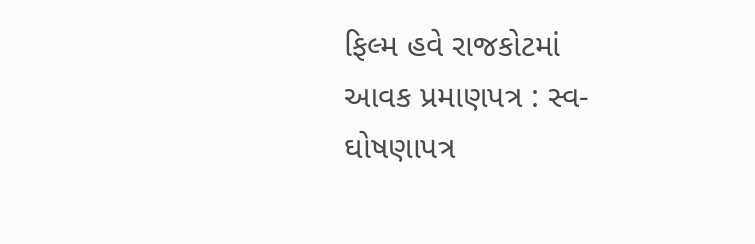ફિલ્મ હવે રાજકોટમાં
આવક પ્રમાણપત્ર : સ્વ-ઘોષણાપત્ર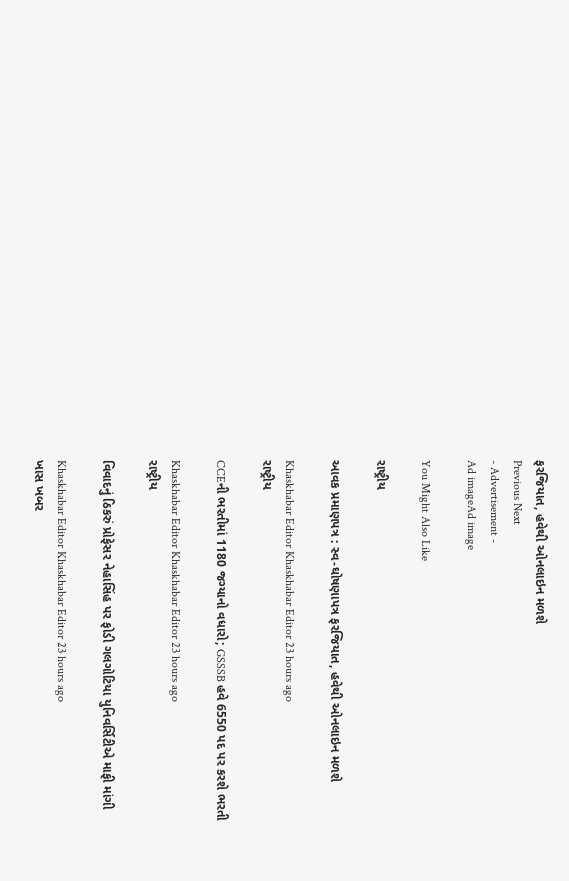ફરજિયાત, હવેથી ઓનલાઇન મળશે
Previous Next
- Advertisement -
Ad imageAd image

You Might Also Like

રાષ્ટ્રીય

આવક પ્રમાણપત્ર : સ્વ-ઘોષણાપત્ર ફરજિયાત, હવેથી ઓનલાઇન મળશે

Khaskhabar Editor Khaskhabar Editor 23 hours ago
રાષ્ટ્રીય

CCEની ભરતીમાં 1180 જગ્યાનો વધારો; GSSSB હવે 6550 પદ પર કરશે ભરતી

Khaskhabar Editor Khaskhabar Editor 23 hours ago
રાષ્ટ્રીય

વિવાદનું ઠિકરું પ્રોફેસર નેહાસિંહ પર ફોડી ગલગોટિયા યુનિવર્સિટીએ માફી માંગી

Khaskhabar Editor Khaskhabar Editor 23 hours ago
ખાસ ખબર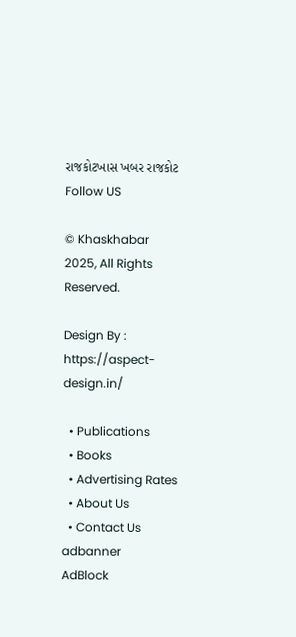રાજકોટખાસ ખબર રાજકોટ
Follow US

© Khaskhabar 2025, All Rights Reserved.

Design By : https://aspect-design.in/

  • Publications
  • Books
  • Advertising Rates
  • About Us
  • Contact Us
adbanner
AdBlock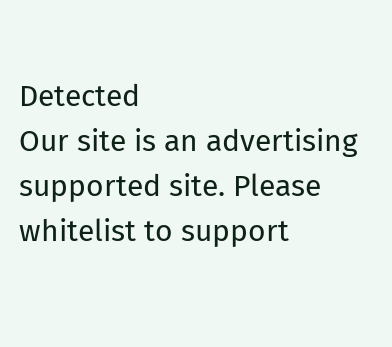Detected
Our site is an advertising supported site. Please whitelist to support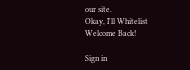our site.
Okay, I'll Whitelist
Welcome Back!

Sign in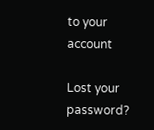to your account

Lost your password?